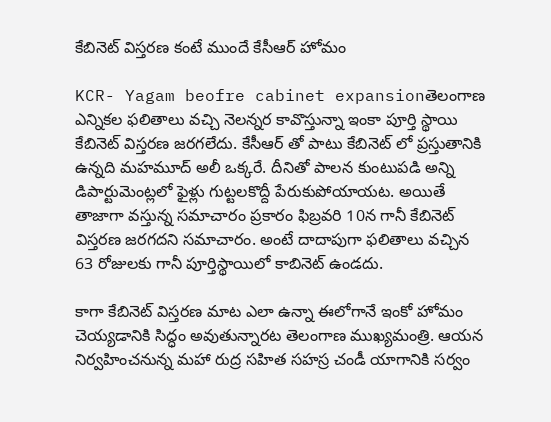కేబినెట్ విస్తరణ కంటే ముందే కేసీఆర్ హోమం

KCR- Yagam beofre cabinet expansionతెలంగాణ ఎన్నికల ఫలితాలు వచ్చి నెలన్నర కావొస్తున్నా ఇంకా పూర్తి స్థాయి కేబినెట్ విస్తరణ జరగలేదు. కేసీఆర్ తో పాటు కేబినెట్ లో ప్రస్తుతానికి ఉన్నది మహమూద్ అలీ ఒక్కరే. దీనితో పాలన కుంటుపడి అన్ని డిపార్టుమెంట్లలో ఫైళ్లు గుట్టలకొద్దీ పేరుకుపోయాయట. అయితే తాజాగా వస్తున్న సమాచారం ప్రకారం ఫిబ్రవరి 10న గానీ కేబినెట్ విస్తరణ జరగదని సమాచారం. అంటే దాదాపుగా ఫలితాలు వచ్చిన 63 రోజులకు గానీ పూర్తిస్థాయిలో కాబినెట్ ఉండదు.

కాగా కేబినెట్ విస్తరణ మాట ఎలా ఉన్నా ఈలోగానే ఇంకో హోమం చెయ్యడానికి సిద్ధం అవుతున్నారట తెలంగాణ ముఖ్యమంత్రి. ఆయన నిర్వహించనున్న మహా రుద్ర సహిత సహస్ర చండీ యాగానికి సర్వం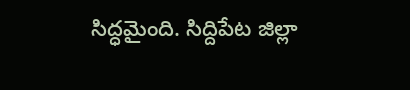సిద్ధమైంది. సిద్దిపేట జిల్లా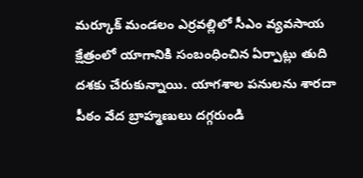మర్కూక్‌ మండలం ఎర్రవల్లిలో సీఎం వ్యవసాయ క్షేత్రంలో యాగానికి సంబంధించిన ఏర్పాట్లు తుది దశకు చేరుకున్నాయి. యాగశాల పనులను శారదా పీఠం వేద బ్రాహ్మణులు దగ్గరుండి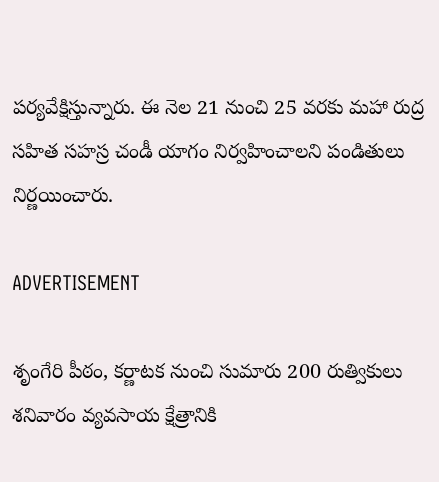పర్యవేక్షిస్తున్నారు. ఈ నెల 21 నుంచి 25 వరకు మహా రుద్ర సహిత సహస్ర చండీ యాగం నిర్వహించాలని పండితులు నిర్ణయించారు.

ADVERTISEMENT

శృంగేరి పీఠం, కర్ణాటక నుంచి సుమారు 200 రుత్వికులు శనివారం వ్యవసాయ క్షేత్రానికి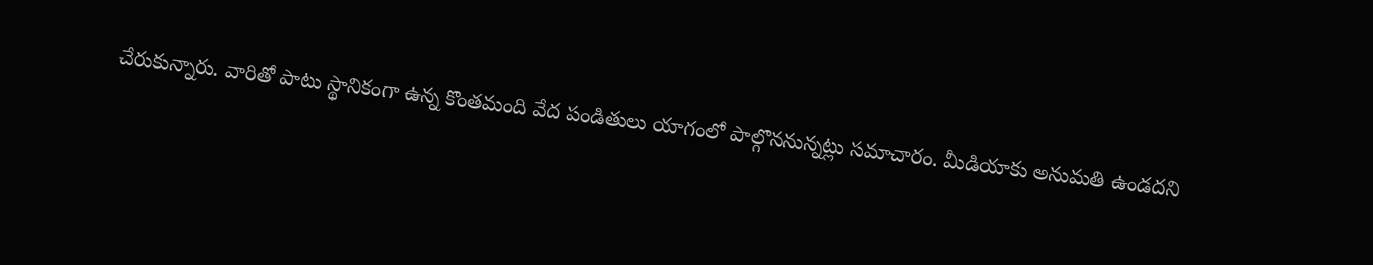చేరుకున్నారు. వారితో పాటు స్థానికంగా ఉన్న కొంతమంది వేద పండితులు యాగంలో పాల్గొననున్నట్లు సమాచారం. మీడియాకు అనుమతి ఉండదని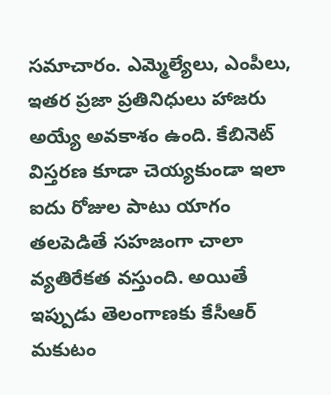సమాచారం. ఎమ్మెల్యేలు, ఎంపీలు, ఇతర ప్రజా ప్రతినిధులు హాజరు అయ్యే అవకాశం ఉంది. కేబినెట్ విస్తరణ కూడా చెయ్యకుండా ఇలా ఐదు రోజుల పాటు యాగం తలపెడితే సహజంగా చాలా వ్యతిరేకత వస్తుంది. అయితే ఇప్పుడు తెలంగాణకు కేసీఆర్ మకుటం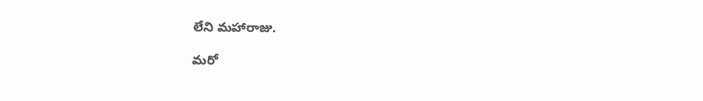లేని మహారాజు.

మరో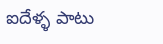ఐదేళ్ళ పాటు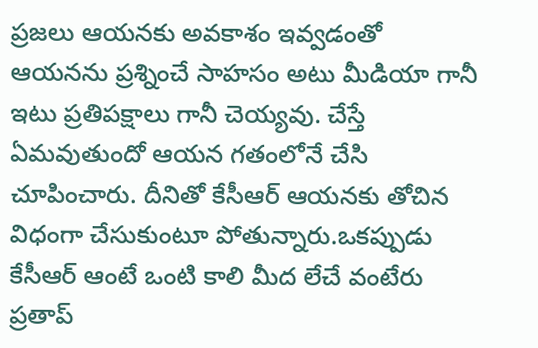ప్రజలు ఆయనకు అవకాశం ఇవ్వడంతో ఆయనను ప్రశ్నించే సాహసం అటు మీడియా గానీ ఇటు ప్రతిపక్షాలు గానీ చెయ్యవు. చేస్తే ఏమవుతుందో ఆయన గతంలోనే చేసి చూపించారు. దీనితో కేసీఆర్ ఆయనకు తోచిన విధంగా చేసుకుంటూ పోతున్నారు.ఒకప్పుడు కేసీఆర్ ఆంటే ఒంటి కాలి మీద లేచే వంటేరు ప్రతాప్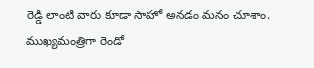రెడ్డి లాంటి వారు కూడా సాహో అనడం మనం చూశాం. ముఖ్యమంత్రిగా రెండో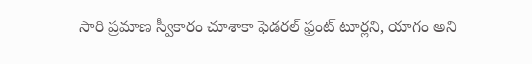సారి ప్రమాణ స్వీకారం చూశాకా ఫెడరల్ ఫ్రంట్ టూర్లని, యాగం అని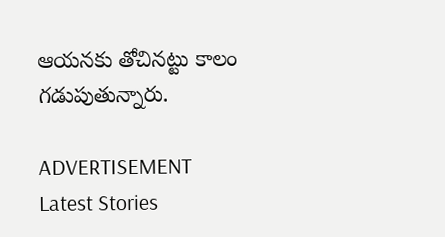ఆయనకు తోచినట్టు కాలం గడుపుతున్నారు.

ADVERTISEMENT
Latest Stories